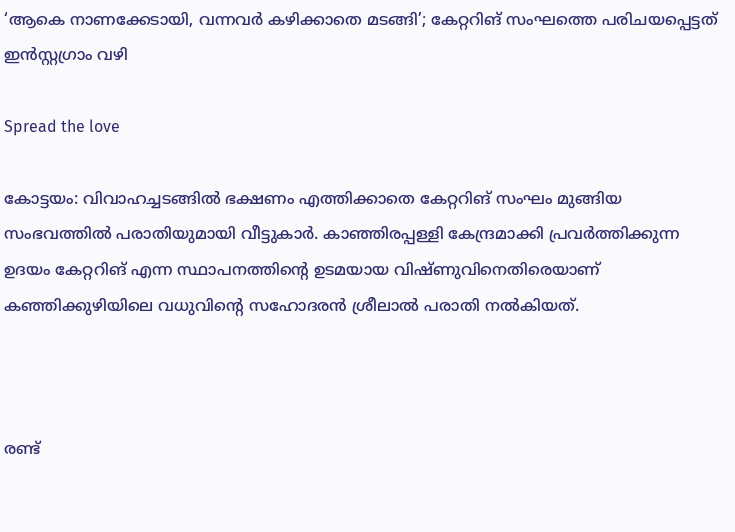‘ആകെ നാണക്കേടായി, വന്നവർ കഴിക്കാതെ മടങ്ങി’; കേറ്ററിങ് സംഘത്തെ പരിചയപ്പെട്ടത് ഇൻസ്റ്റഗ്രാം വഴി

Spread the love

കോട്ടയം: വിവാഹച്ചടങ്ങിൽ ഭക്ഷണം എത്തിക്കാതെ കേറ്ററിങ് സംഘം മുങ്ങിയ സംഭവത്തിൽ പരാതിയുമായി വീട്ടുകാർ. കാഞ്ഞിരപ്പള്ളി കേന്ദ്രമാക്കി പ്രവർത്തിക്കുന്ന ഉദയം കേറ്ററിങ് എന്ന സ്ഥാപനത്തിന്റെ ഉടമയായ വിഷ്ണുവിനെതിരെയാണ് കഞ്ഞിക്കുഴിയിലെ വധുവിന്റെ സഹോദരൻ ശ്രീലാൽ പരാതി നൽകിയത്.



രണ്ട്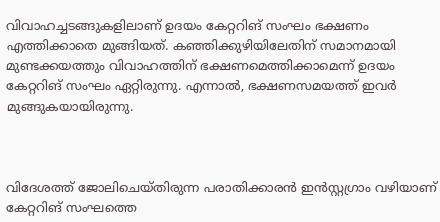വിവാഹച്ചടങ്ങുകളിലാണ് ഉദയം കേറ്ററിങ് സംഘം ഭക്ഷണം എത്തിക്കാതെ മുങ്ങിയത്. കഞ്ഞിക്കുഴിയിലേതിന് സമാനമായി മുണ്ടക്കയത്തും വിവാഹത്തിന് ഭക്ഷണമെത്തിക്കാമെന്ന് ഉദയം കേറ്ററിങ് സംഘം ഏറ്റിരുന്നു. എന്നാൽ, ഭക്ഷണസമയത്ത് ഇവർ മുങ്ങുകയായിരുന്നു.



വിദേശത്ത് ജോലിചെയ്തിരുന്ന പരാതിക്കാരൻ ഇൻസ്റ്റഗ്രാം വഴിയാണ് കേറ്ററിങ് സംഘത്തെ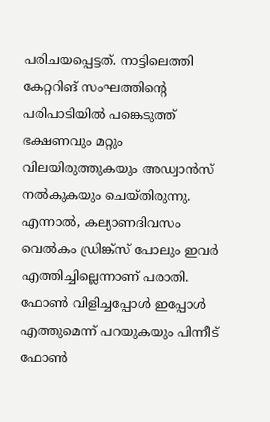പരിചയപ്പെട്ടത്. നാട്ടിലെത്തി കേറ്ററിങ് സംഘത്തിന്റെ പരിപാടിയിൽ പങ്കെടുത്ത് ഭക്ഷണവും മറ്റും വിലയിരുത്തുകയും അഡ്വാൻസ് നൽകുകയും ചെയ്തിരുന്നു. എന്നാൽ, കല്യാണദിവസം വെൽകം ഡ്രിങ്ക്‌സ് പോലും ഇവർ എത്തിച്ചില്ലെന്നാണ് പരാതി. ഫോൺ വിളിച്ചപ്പോൾ ഇപ്പോൾ എത്തുമെന്ന് പറയുകയും പിന്നീട് ഫോൺ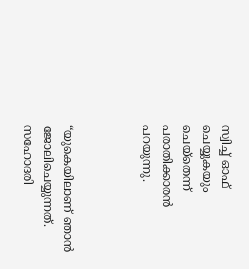സ്വിച്ച് ഓഫ് ചെയ്യുകയും ചെയ്തെന്ന് പരാതിക്കാരൻ പറയുന്നു.



“യുകെയിലാണ് ഞാൻ ജോലിചെയ്യുന്നത്. സഹോദരി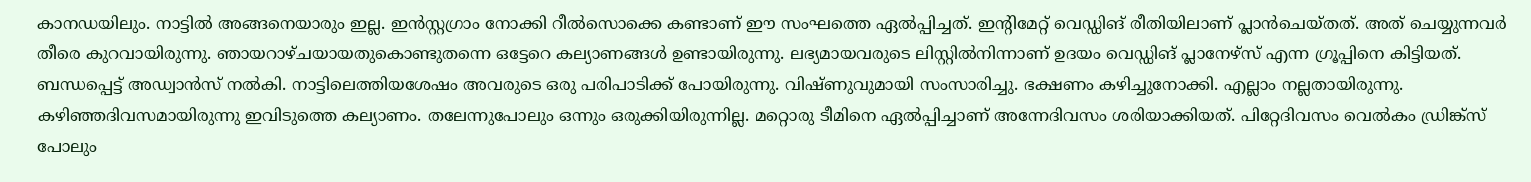കാനഡയിലും. നാട്ടിൽ അങ്ങനെയാരും ഇല്ല. ഇൻസ്റ്റഗ്രാം നോക്കി റീൽസൊക്കെ കണ്ടാണ് ഈ സംഘത്തെ ഏൽപ്പിച്ചത്. ഇന്റിമേറ്റ് വെഡ്ഡിങ് രീതിയിലാണ് പ്ലാൻചെയ്തത്. അത് ചെയ്യുന്നവർ തീരെ കുറവായിരുന്നു. ഞായറാഴ്ചയായതുകൊണ്ടുതന്നെ ഒട്ടേറെ കല്യാണങ്ങൾ ഉണ്ടായിരുന്നു. ലഭ്യമായവരുടെ ലിസ്റ്റിൽനിന്നാണ് ഉദയം വെഡ്ഡിങ് പ്ലാനേഴ്സ് എന്ന ഗ്രൂപ്പിനെ കിട്ടിയത്. ബന്ധപ്പെട്ട് അഡ്വാൻസ് നൽകി. നാട്ടിലെത്തിയശേഷം അവരുടെ ഒരു പരിപാടിക്ക് പോയിരുന്നു. വിഷ്ണുവുമായി സംസാരിച്ചു. ഭക്ഷണം കഴിച്ചുനോക്കി. എല്ലാം നല്ലതായിരുന്നു. കഴിഞ്ഞദിവസമായിരുന്നു ഇവിടുത്തെ കല്യാണം. തലേന്നുപോലും ഒന്നും ഒരുക്കിയിരുന്നില്ല. മറ്റൊരു ടീമിനെ ഏൽപ്പിച്ചാണ് അന്നേദിവസം ശരിയാക്കിയത്. പിറ്റേദിവസം വെൽകം ഡ്രിങ്ക്‌സ് പോലും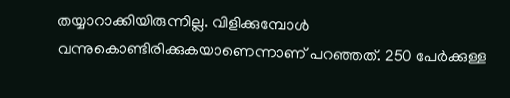തയ്യാറാക്കിയിരുന്നില്ല. വിളിക്കുമ്പോൾ വന്നുകൊണ്ടിരിക്കുകയാണെന്നാണ് പറഞ്ഞത്. 250 പേർക്കുള്ള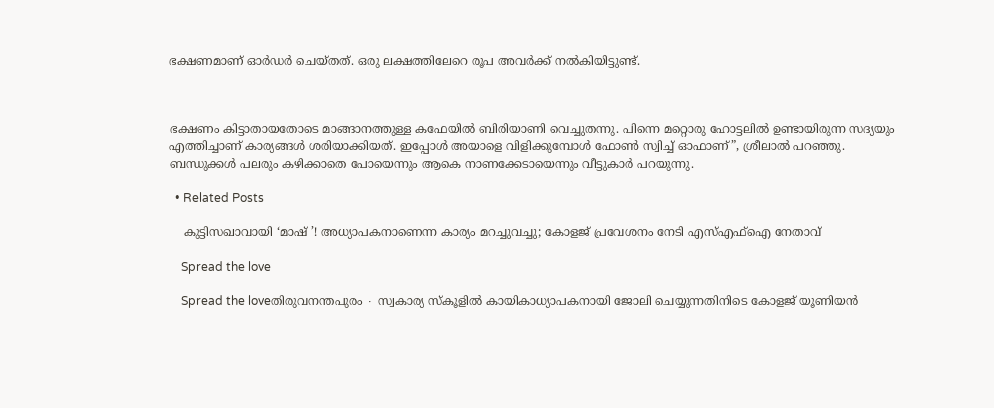ഭക്ഷണമാണ് ഓർഡർ ചെയ്തത്. ഒരു ലക്ഷത്തിലേറെ രൂപ അവർക്ക് നൽകിയിട്ടുണ്ട്.



ഭക്ഷണം കിട്ടാതായതോടെ മാങ്ങാനത്തുള്ള കഫേയിൽ ബിരിയാണി വെച്ചുതന്നു. പിന്നെ മറ്റൊരു ഹോട്ടലിൽ ഉണ്ടായിരുന്ന സദ്യയും എത്തിച്ചാണ് കാര്യങ്ങൾ ശരിയാക്കിയത്. ഇപ്പോൾ അയാളെ വിളിക്കുമ്പോൾ ഫോൺ സ്വിച്ച് ഓഫാണ്”, ശ്രീലാൽ പറഞ്ഞു. ബന്ധുക്കൾ പലരും കഴിക്കാതെ പോയെന്നും ആകെ നാണക്കേടായെന്നും വീട്ടുകാർ പറയുന്നു.

  • Related Posts

    കുട്ടിസഖാവായി ‘മാഷ് ’! അധ്യാപകനാണെന്ന കാര്യം മറച്ചുവച്ചു; കോളജ് പ്രവേശനം നേടി എസ്എഫ്ഐ നേതാവ്

    Spread the love

    Spread the loveതിരുവനന്തപുരം ∙ സ്വകാര്യ സ്‌കൂളിൽ കായികാധ്യാപകനായി ജോലി ചെയ്യുന്നതിനിടെ കോളജ് യൂണിയൻ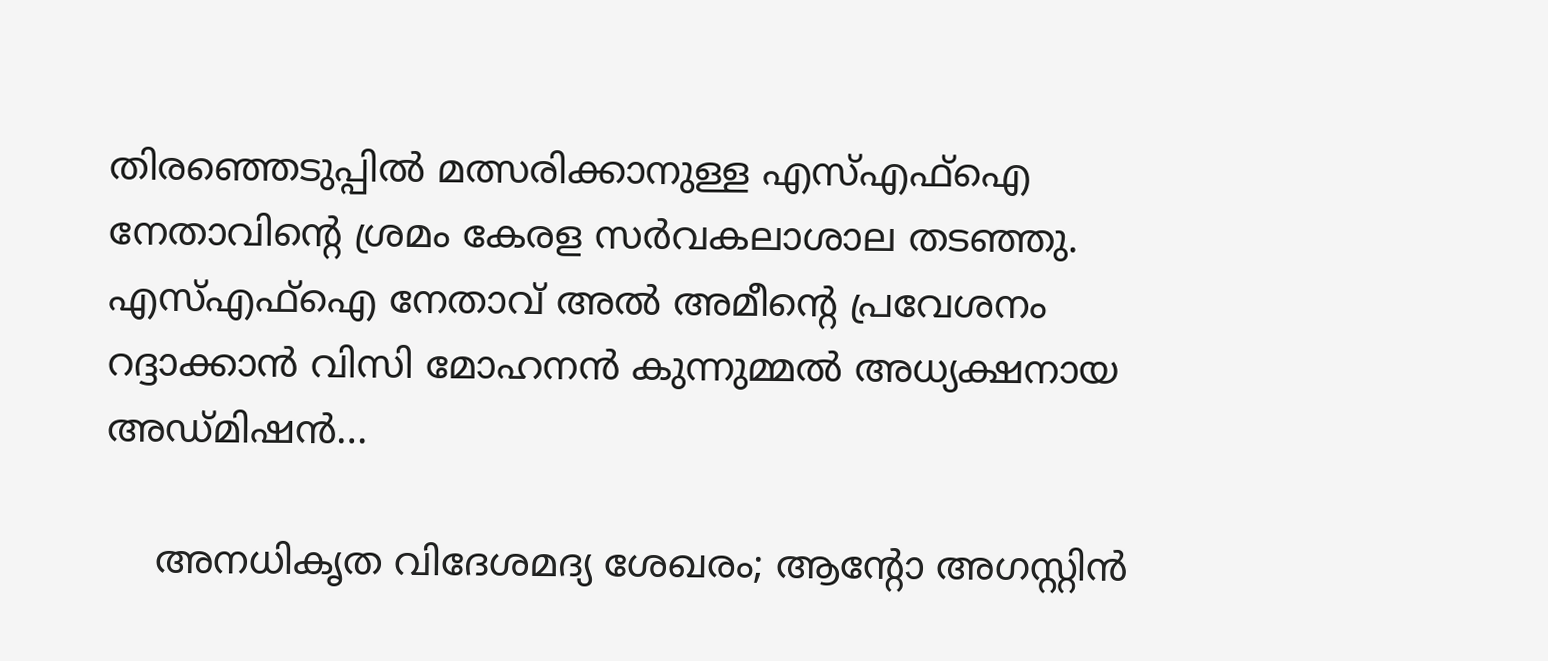തിരഞ്ഞെടുപ്പിൽ മത്സരിക്കാനുള്ള എസ്എഫ്ഐ നേതാവിന്റെ ശ്രമം കേരള സർവകലാശാല തടഞ്ഞു. എസ്എഫ്ഐ നേതാവ് അൽ അമീന്റെ പ്രവേശനം റദ്ദാക്കാൻ വിസി മോഹനൻ കുന്നുമ്മൽ അധ്യക്ഷനായ അഡ്‌മിഷൻ…

    അനധികൃത വിദേശമദ്യ ശേഖരം; ആന്റോ അഗസ്റ്റിൻ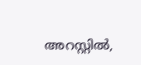അറസ്റ്റിൽ,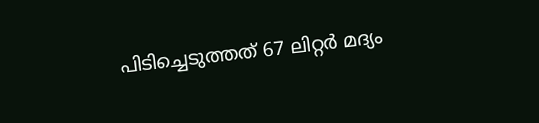പിടിച്ചെടുത്തത് 67 ലിറ്റർ മദ്യം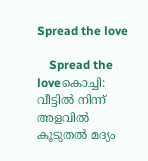Spread the love

    Spread the loveകൊച്ചി: വീട്ടിൽ നിന്ന് അളവിൽ കൂടുതൽ മദ്യം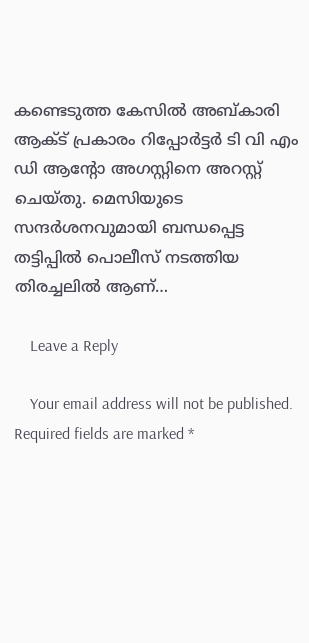കണ്ടെടുത്ത കേസിൽ അബ്കാരി ആക്ട് പ്രകാരം റിപ്പോർട്ടർ ടി വി എം ഡി ആന്റോ അഗസ്റ്റിനെ അറസ്റ്റ് ചെയ്തു. മെസിയുടെ സന്ദർശനവുമായി ബന്ധപ്പെട്ട തട്ടിപ്പിൽ പൊലീസ് നടത്തിയ തിരച്ചലിൽ ആണ്…

    Leave a Reply

    Your email address will not be published. Required fields are marked *